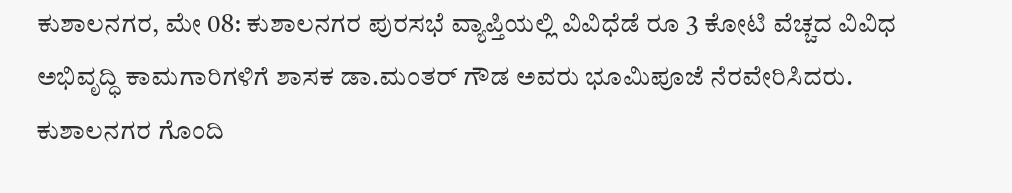ಕುಶಾಲನಗರ, ಮೇ 08: ಕುಶಾಲನಗರ ಪುರಸಭೆ ವ್ಯಾಪ್ತಿಯಲ್ಲಿ ವಿವಿಧೆಡೆ ರೂ 3 ಕೋಟಿ ವೆಚ್ಚದ ವಿವಿಧ ಅಭಿವೃದ್ಧಿ ಕಾಮಗಾರಿಗಳಿಗೆ ಶಾಸಕ ಡಾ.ಮಂತರ್ ಗೌಡ ಅವರು ಭೂಮಿಪೂಜೆ ನೆರವೇರಿಸಿದರು.
ಕುಶಾಲನಗರ ಗೊಂದಿ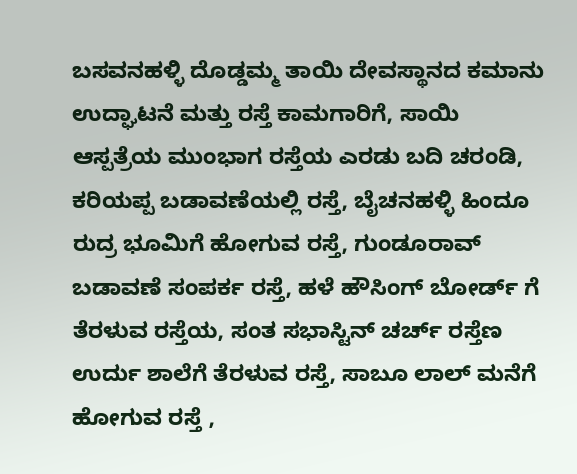ಬಸವನಹಳ್ಳಿ ದೊಡ್ಡಮ್ಮ ತಾಯಿ ದೇವಸ್ಥಾನದ ಕಮಾನು ಉದ್ಘಾಟನೆ ಮತ್ತು ರಸ್ತೆ ಕಾಮಗಾರಿಗೆ, ಸಾಯಿ ಆಸ್ಪತ್ರೆಯ ಮುಂಭಾಗ ರಸ್ತೆಯ ಎರಡು ಬದಿ ಚರಂಡಿ, ಕರಿಯಪ್ಪ ಬಡಾವಣೆಯಲ್ಲಿ ರಸ್ತೆ, ಬೈಚನಹಳ್ಳಿ ಹಿಂದೂ ರುದ್ರ ಭೂಮಿಗೆ ಹೋಗುವ ರಸ್ತೆ, ಗುಂಡೂರಾವ್ ಬಡಾವಣೆ ಸಂಪರ್ಕ ರಸ್ತೆ, ಹಳೆ ಹೌಸಿಂಗ್ ಬೋರ್ಡ್ ಗೆ ತೆರಳುವ ರಸ್ತೆಯ, ಸಂತ ಸಭಾಸ್ಟಿನ್ ಚರ್ಚ್ ರಸ್ತೆಣ ಉರ್ದು ಶಾಲೆಗೆ ತೆರಳುವ ರಸ್ತೆ, ಸಾಬೂ ಲಾಲ್ ಮನೆಗೆ ಹೋಗುವ ರಸ್ತೆ ,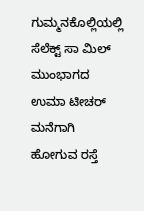ಗುಮ್ಮನಕೊಲ್ಲಿಯಲ್ಲಿ ಸೆಲೆಕ್ಟ್ ಸಾ ಮಿಲ್ ಮುಂಭಾಗದ ಉಮಾ ಟೀಚರ್ ಮನೆಗಾಗಿ ಹೋಗುವ ರಸ್ತೆ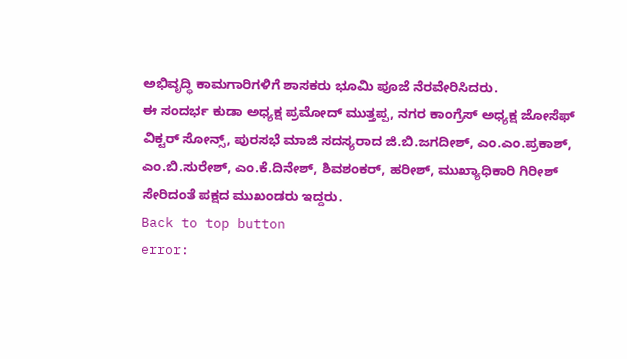ಅಭಿವೃದ್ಧಿ ಕಾಮಗಾರಿಗಳಿಗೆ ಶಾಸಕರು ಭೂಮಿ ಪೂಜೆ ನೆರವೇರಿಸಿದರು.
ಈ ಸಂದರ್ಭ ಕುಡಾ ಅಧ್ಯಕ್ಷ ಪ್ರಮೋದ್ ಮುತ್ತಪ್ಪ, ನಗರ ಕಾಂಗ್ರೆಸ್ ಅಧ್ಯಕ್ಷ ಜೋಸೆಫ್ ವಿಕ್ಟರ್ ಸೋನ್ಸ್, ಪುರಸಭೆ ಮಾಜಿ ಸದಸ್ಯರಾದ ಜಿ.ಬಿ.ಜಗದೀಶ್, ಎಂ.ಎಂ.ಪ್ರಕಾಶ್, ಎಂ.ಬಿ.ಸುರೇಶ್, ಎಂ.ಕೆ.ದಿನೇಶ್, ಶಿವಶಂಕರ್, ಹರೀಶ್, ಮುಖ್ಯಾಧಿಕಾರಿ ಗಿರೀಶ್ ಸೇರಿದಂತೆ ಪಕ್ಷದ ಮುಖಂಡರು ಇದ್ದರು.
Back to top button
error: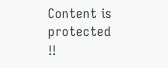Content is protected !!